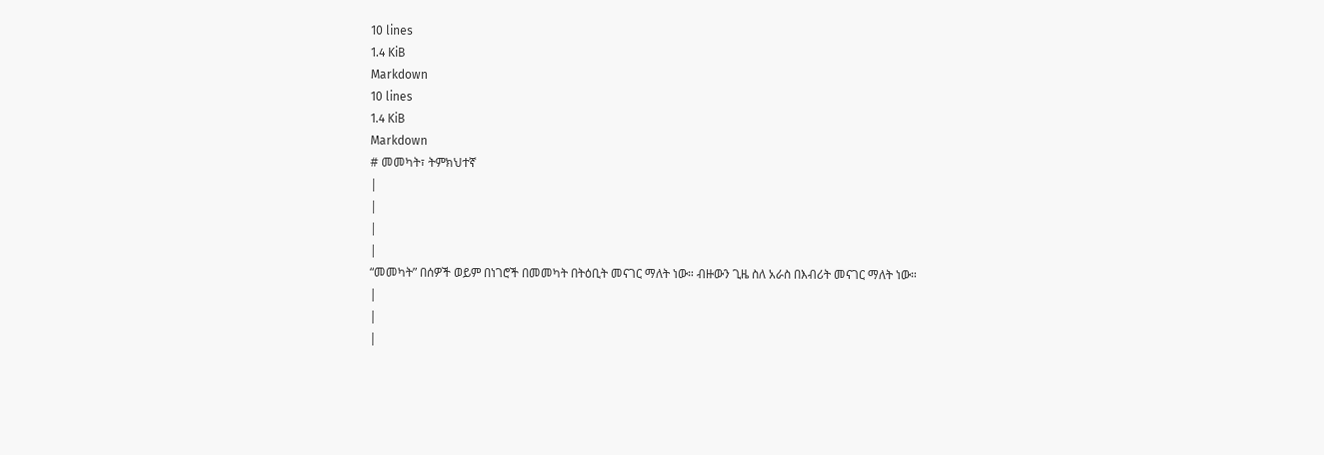10 lines
1.4 KiB
Markdown
10 lines
1.4 KiB
Markdown
# መመካት፣ ትምክህተኛ
|
|
|
|
“መመካት” በሰዎች ወይም በነገሮች በመመካት በትዕቢት መናገር ማለት ነው። ብዙውን ጊዜ ስለ አራስ በእብሪት መናገር ማለት ነው።
|
|
|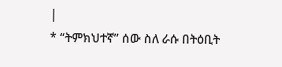|
* “ትምክህተኛ” ሰው ስለ ራሱ በትዕቢት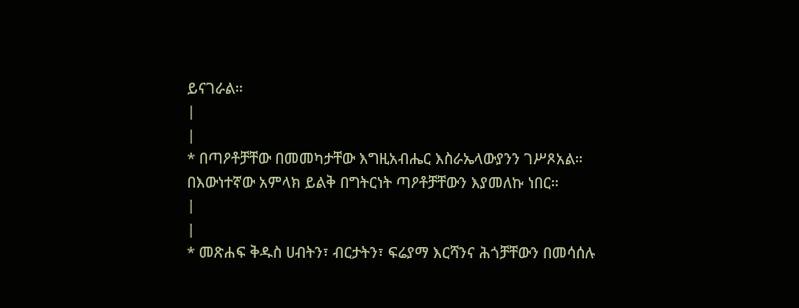ይናገራል።
|
|
* በጣዖቶቻቸው በመመካታቸው እግዚአብሔር እስራኤላውያንን ገሥጾአል። በእውነተኛው አምላክ ይልቅ በግትርነት ጣዖቶቻቸውን እያመለኩ ነበር።
|
|
* መጽሐፍ ቅዱስ ሀብትን፣ ብርታትን፣ ፍሬያማ እርሻንና ሕጎቻቸውን በመሳሰሉ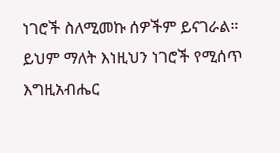ነገሮች ስለሚመኩ ሰዎችም ይናገራል። ይህም ማለት እነዚህን ነገሮች የሚሰጥ እግዚአብሔር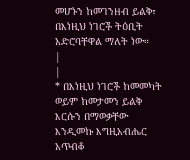መሆኑን ከመገንዘብ ይልቅ፣ በእነዚህ ነገሮች ትዕቢት አድሮባቸዋል ማለት ነው።
|
|
* በእነዚህ ነገሮች ከመመካት ወይም ከመታመን ይልቅ እርሱን በማወቃቸው እንዲመኩ እግዚአብሔር አጥብቆ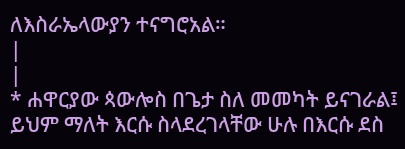ለእስራኤላውያን ተናግሮአል።
|
|
* ሐዋርያው ጳውሎስ በጌታ ስለ መመካት ይናገራል፤ ይህም ማለት እርሱ ስላደረገላቸው ሁሉ በእርሱ ደስ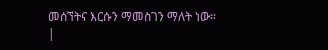መሰኘትና እርሱን ማመስገን ማለት ነው።
|